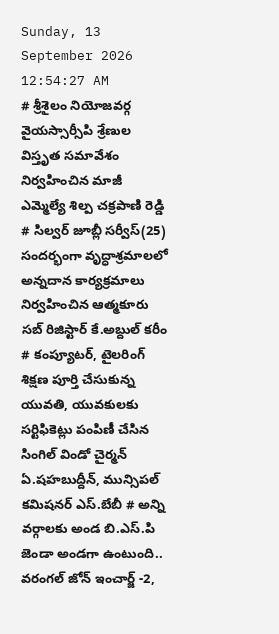Sunday, 13 September 2026 12:54:27 AM
# శ్రీశైలం నియోజవర్గ వైయస్సార్సీపి శ్రేణుల విస్తృత సమావేశం నిర్వహించిన మాజీ ఎమ్మెల్యే శిల్ప చక్రపాణి రెడ్డి # సిల్వర్ జూబ్లీ సర్వీస్(25) సందర్భంగా వృద్ధాశ్రమాలలో అన్నదాన కార్యక్రమాలు నిర్వహించిన ఆత్మకూరు సబ్ రిజిస్టార్ కే.అబ్దుల్ కరీం # కంప్యూటర్, టైలరింగ్ శిక్షణ పూర్తి చేసుకున్న యువతి, యువకులకు సర్టిఫికెట్లు పంపిణీ చేసిన సింగిల్ విండో చైర్మన్ ఏ.షహబుద్దీన్, మున్సిపల్ కమిషనర్ ఎస్.బేబీ # అన్ని వర్గాలకు అండ బి.ఎస్.పి జెండా అండగా ఉంటుంది.. వరంగల్ జోన్ ఇంచార్జ్ -2,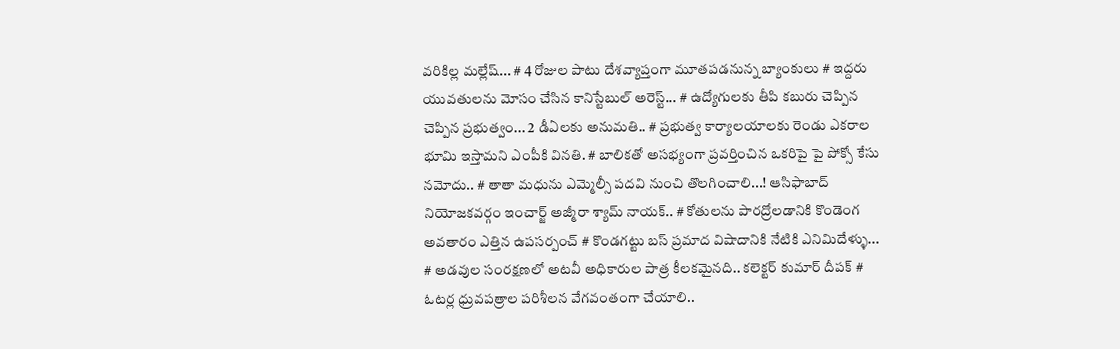వరికిల్ల మల్లేష్... # 4 రోజుల పాటు దేశవ్యాప్తంగా మూతపడనున్న బ్యాంకులు # ఇద్దరు యువతులను మోసం చేసిన కానిస్టేబుల్ అరెస్ట్... # ఉద్యోగులకు తీపి కబురు చెప్పిన చెప్పిన ప్రభుత్వం... 2 డీఏలకు అనుమతి.. # ప్రభుత్వ కార్యాలయాలకు రెండు ఎకరాల భూమి ఇస్తామని ఎంపీకి వినతి. # బాలికతో అసభ్యంగా ప్రవర్తించిన ఒకరిపై పై పోక్సో కేసు నమోదు.. # తాతా మధును ఎమ్మెల్సీ పదవి నుంచి తొలగించాలి...! ఆసిఫాబాద్ నియోజకవర్గం ఇంచార్జ్ అజ్మీరా శ్యామ్ నాయక్.. # కోతులను పారద్రోలడానికి కొండెంగ అవతారం ఎత్తిన ఉపసర్పంచ్ # కొండగట్టు బస్ ప్రమాద విషాదానికి నేటికి ఎనిమిదేళ్ళు... # అడవుల సంరక్షణలో అటవీ అధికారుల పాత్ర కీలకమైనది.. కలెక్టర్ కుమార్ దీపక్ # ఓటర్ల ధ్రువపత్రాల పరిశీలన వేగవంతంగా చేయాలి..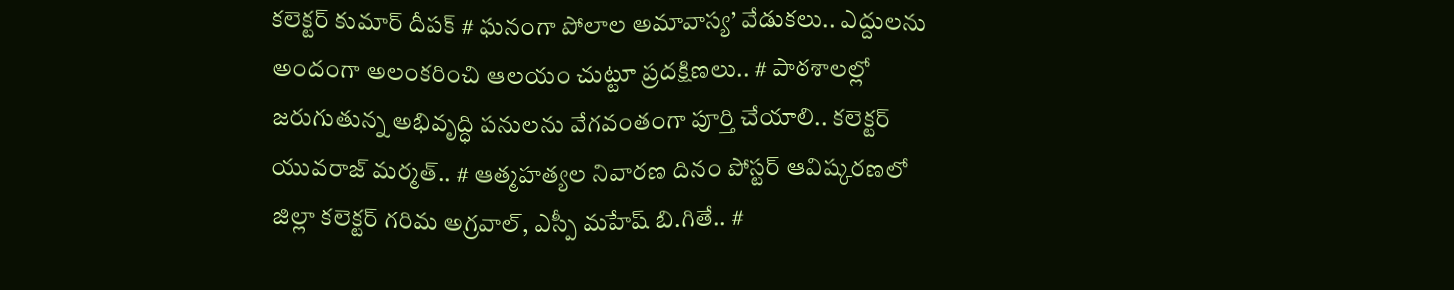కలెక్టర్ కుమార్ దీపక్ # ఘనంగా పోలాల అమావాస్య’ వేడుకలు.. ఎద్దులను అందంగా అలంకరించి ఆలయం చుట్టూ ప్రదక్షిణలు.. # పాఠశాలల్లో జరుగుతున్న అభివృద్ధి పనులను వేగవంతంగా పూర్తి చేయాలి.. కలెక్టర్ యువరాజ్ మర్మత్.. # ఆత్మహత్యల నివారణ దినం పోస్టర్ ఆవిష్కరణలో జిల్లా కలెక్టర్ గరిమ అగ్రవాల్, ఎస్పీ మహేష్ బి.గితే.. #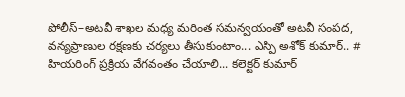పోలీస్–అటవీ శాఖల మధ్య మరింత సమన్వయంతో అటవీ సంపద, వన్యప్రాణుల రక్షణకు చర్యలు తీసుకుంటాం... ఎస్పి అశోక్ కుమార్.. # హియరింగ్ ప్రక్రియ వేగవంతం చేయాలి... కలెక్టర్ కుమార్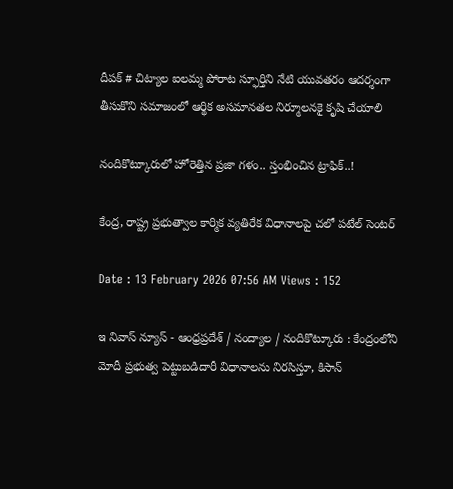దీపక్ # చిట్యాల ఐలమ్మ పోరాట స్ఫూర్తిని నేటి యువతరం ఆదర్శంగా తీసుకొని సమాజంలో ఆర్థిక అసమానతల నిర్మూలనకై కృషి చేయాలి

నందికొట్కూరులో హోరెత్తిన ప్రజా గళం.. స్తంభించిన ట్రాఫిక్..!

కేంద్ర, రాష్ట్ర ప్రభుత్వాల కార్మిక వ్యతిరేక విధానాలపై చలో పటేల్ సెంటర్

Date : 13 February 2026 07:56 AM Views : 152

ఇ నివాస్ న్యూస్ - ఆంధ్రప్రదేశ్ / నంద్యాల / నందికొట్కూరు : కేంద్రంలోని మోదీ ప్రభుత్వ పెట్టుబడిదారీ విధానాలను నిరసిస్తూ, కిసాన్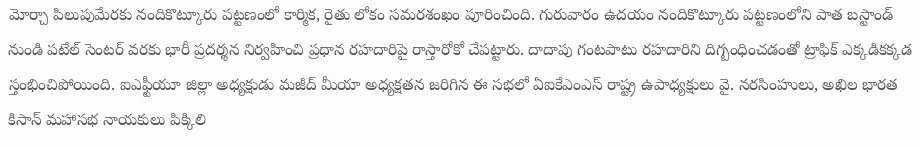మోర్చా పిలుపుమేరకు నందికొట్కూరు పట్టణంలో కార్మిక, రైతు లోకం సమరశంఖం పూరించింది. గురువారం ఉదయం నందికొట్కూరు పట్టణంలోని పాత బస్టాండ్ నుండి పటేల్ సెంటర్ వరకు భారీ ప్రదర్శన నిర్వహించి ప్రధాన రహదారిపై రాస్తారోకో చేపట్టారు. దాదాపు గంటపాటు రహదారిని దిగ్బంధించడంతో ట్రాఫిక్ ఎక్కడికక్కడ స్తంభించిపోయింది. ఐఎఫ్టీయూ జిల్లా అధ్యక్షుడు మజీద్ మీయా అధ్యక్షతన జరిగిన ఈ సభలో ఏఐకేఎంఎస్ రాష్ట్ర ఉపాధ్యక్షులు వై. నరసింహులు, అఖిల భారత కిసాన్ మహాసభ నాయకులు పిక్కిలి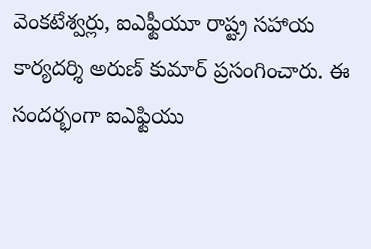వెంకటేశ్వర్లు, ఐఎఫ్టీయూ రాష్ట్ర సహాయ కార్యదర్శి అరుణ్ కుమార్ ప్రసంగించారు. ఈ సందర్భంగా ఐఎఫ్టియు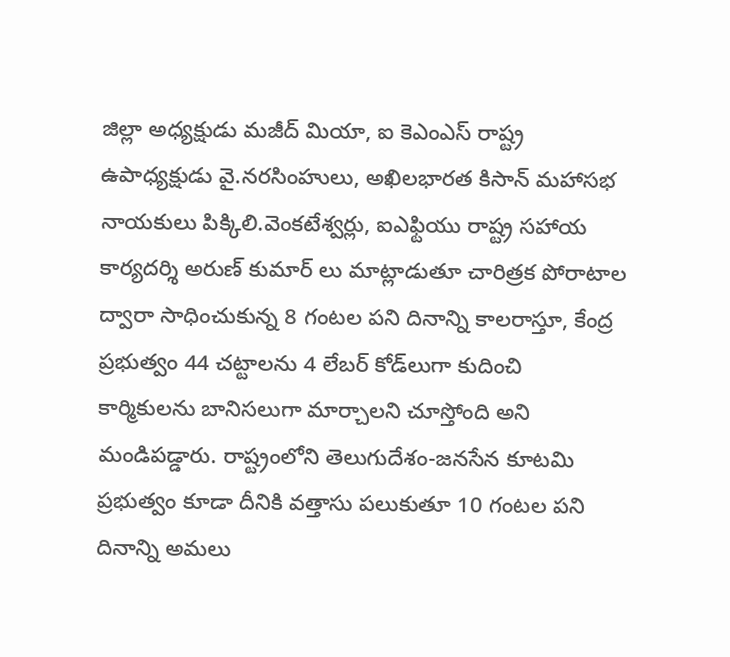జిల్లా అధ్యక్షుడు మజీద్ మియా, ఐ కెఎంఎస్ రాష్ట్ర ఉపాధ్యక్షుడు వై.నరసింహులు, అఖిలభారత కిసాన్ మహాసభ నాయకులు పిక్కిలి.వెంకటేశ్వర్లు, ఐఎఫ్టియు రాష్ట్ర సహాయ కార్యదర్శి అరుణ్ కుమార్ లు మాట్లాడుతూ చారిత్రక పోరాటాల ద్వారా సాధించుకున్న 8 గంటల పని దినాన్ని కాలరాస్తూ, కేంద్ర ప్రభుత్వం 44 చట్టాలను 4 లేబర్ కోడ్‌లుగా కుదించి కార్మికులను బానిసలుగా మార్చాలని చూస్తోంది అని మండిపడ్డారు. రాష్ట్రంలోని తెలుగుదేశం-జనసేన కూటమి ప్రభుత్వం కూడా దీనికి వత్తాసు పలుకుతూ 10 గంటల పని దినాన్ని అమలు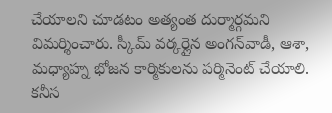చేయాలని చూడటం అత్యంత దుర్మార్గమని విమర్శించారు. స్కీమ్ వర్కర్లైన అంగన్‌వాడీ, ఆశా, మధ్యాహ్న భోజన కార్మికులను పర్మినెంట్ చేయాలి. కనీస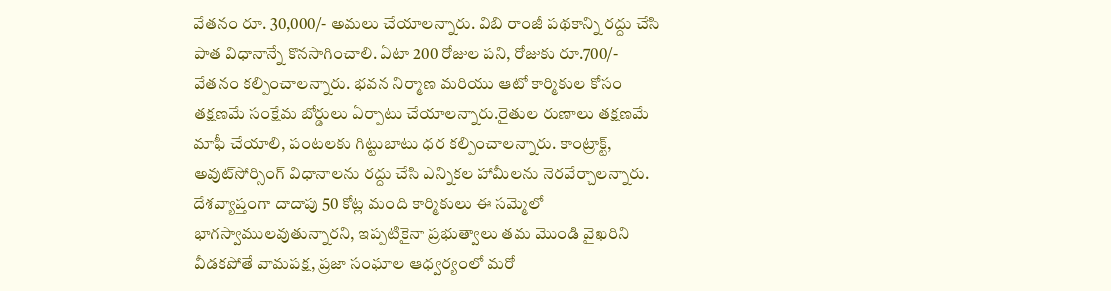వేతనం రూ. 30,000/- అమలు చేయాలన్నారు. విబి రాంజీ పథకాన్ని రద్దు చేసి పాత విధానాన్నే కొనసాగించాలి. ఏటా 200 రోజుల పని, రోజుకు రూ.700/- వేతనం కల్పించాలన్నారు. భవన నిర్మాణ మరియు ఆటో కార్మికుల కోసం తక్షణమే సంక్షేమ బోర్డులు ఏర్పాటు చేయాలన్నారు.రైతుల రుణాలు తక్షణమే మాఫీ చేయాలి, పంటలకు గిట్టుబాటు ధర కల్పించాలన్నారు. కాంట్రాక్ట్, అవుట్‌సోర్సింగ్ విధానాలను రద్దు చేసి ఎన్నికల హామీలను నెరవేర్చాలన్నారు. దేశవ్యాప్తంగా దాదాపు 50 కోట్ల మంది కార్మికులు ఈ సమ్మెలో భాగస్వాములవుతున్నారని, ఇప్పటికైనా ప్రభుత్వాలు తమ మొండి వైఖరిని వీడకపోతే వామపక్ష, ప్రజా సంఘాల ఆధ్వర్యంలో మరో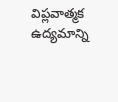విప్లవాత్మక ఉద్యమాన్ని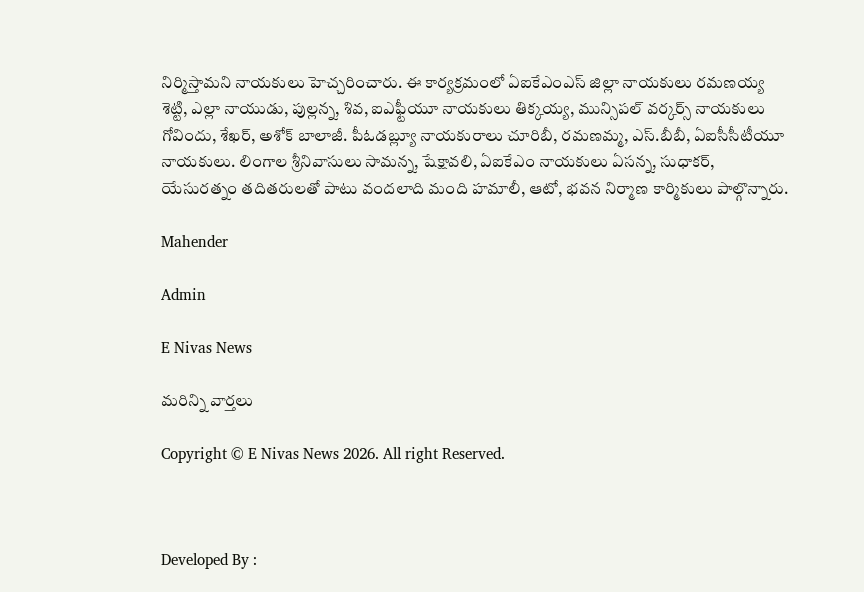నిర్మిస్తామని నాయకులు హెచ్చరించారు. ఈ కార్యక్రమంలో ఏఐకేఎంఎస్ జిల్లా నాయకులు రమణయ్య శెట్టి, ఎల్లా నాయుడు, పుల్లన్న, శివ, ఐఎఫ్టీయూ నాయకులు తిక్కయ్య, మున్సిపల్ వర్కర్స్ నాయకులు గోవిందు, శేఖర్, అశోక్ బాలాజీ. పీఓడబ్ల్యూ నాయకురాలు చూరిబీ, రమణమ్మ, ఎస్.బీబీ, ఏఐసీసీటీయూ నాయకులు. లింగాల శ్రీనివాసులు సామన్న, షేక్షావలి, ఏఐకేఎం నాయకులు ఏసన్న, సుధాకర్, యేసురత్నం తదితరులతో పాటు వందలాది మంది హమాలీ, ఆటో, భవన నిర్మాణ కార్మికులు పాల్గొన్నారు.

Mahender

Admin

E Nivas News

మరిన్ని వార్తలు

Copyright © E Nivas News 2026. All right Reserved.



Developed By :